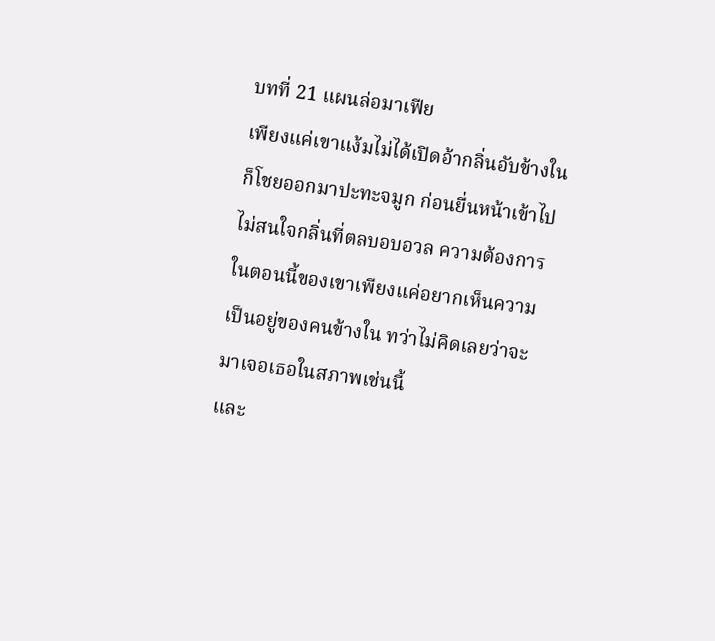บทที่ 21 แผนล่อมาเฟีย
เพียงแค่เขาแง้มไม่ได้เปิดอ้ากลิ่นอับข้างในก็โชยออกมาปะทะจมูก ก่อนยื่นหน้าเข้าไปไม่สนใจกลิ่นที่ตลบอบอวล ความต้องการในตอนนี้ของเขาเพียงแค่อยากเห็นความเป็นอยู่ของคนข้างใน ทว่าไม่คิดเลยว่าจะมาเจอเธอในสภาพเช่นนี้
และ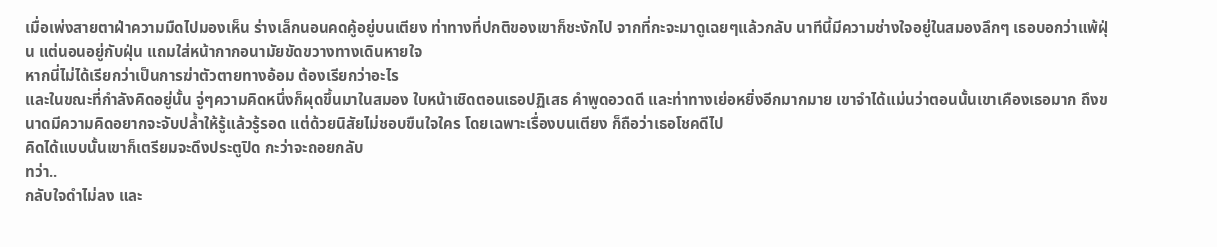เมื่อเพ่งสายตาฝ่าความมืดไปมองเห็น ร่างเล็กนอนคดคู้อยู่บนเตียง ท่าทางที่ปกติของเขาก็ชะงักไป จากที่กะจะมาดูเฉยๆแล้วกลับ นาทีนี้มีความช่างใจอยู่ในสมองลึกๆ เธอบอกว่าแพ้ฝุ่น แต่นอนอยู่กับฝุ่น แถมใส่หน้ากากอนามัยขัดขวางทางเดินหายใจ
หากนี่ไม่ได้เรียกว่าเป็นการฆ่าตัวตายทางอ้อม ต้องเรียกว่าอะไร
และในขณะที่กำลังคิดอยู่นั้น จู่ๆความคิดหนึ่งก็ผุดขึ้นมาในสมอง ใบหน้าเชิดตอนเธอปฏิเสธ คำพูดอวดดี และท่าทางเย่อหยิ่งอีกมากมาย เขาจำได้แม่นว่าตอนนั้นเขาเคืองเธอมาก ถึงขนาดมีความคิดอยากจะจับปล้ำให้รู้แล้วรู้รอด แต่ด้วยนิสัยไม่ชอบขืนใจใคร โดยเฉพาะเรื่องบนเตียง ก็ถือว่าเธอโชคดีไป
คิดได้แบบนั้นเขาก็เตรียมจะดึงประตูปิด กะว่าจะถอยกลับ
ทว่า..
กลับใจดำไม่ลง และ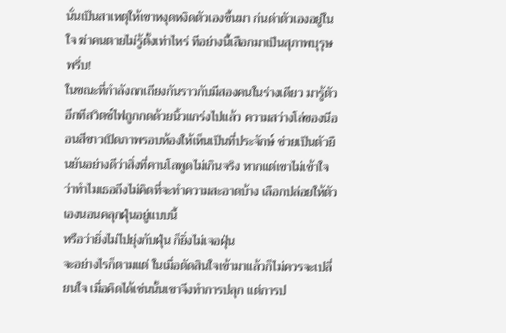นั่นเป็นสาเหตุให้เขาหงุดหงิดตัวเองขึ้นมา ก่นด่าตัวเองอยู่ในใจ ฆ่าคนตายไม่รู้ตั้งเท่าไหร่ ทีอย่างนี้เสือกมาเป็นสุภาพบุรุษ
พรึ่บ!
ในขณะที่กำลังถกเถียงกันราวกับมีสองคนในร่างเดียว มารู้ตัวอีกทีสวิตช์ไฟถูกกดด้วยนิ้วแกร่งไปแล้ว ความสว่างโล่ของนีออนสีขาวเปิดภาพรอบห้องให้เห็นเป็นที่ประจักษ์ ช่วยเป็นตัวยืนยันอย่างดีว่าสิ่งที่คานโลพูดไม่เกินจริง หากแต่เขาไม่เข้าใจว่าทำไมเธอถึงไม่คิดที่จะทำความสะอาดบ้าง เลือกปล่อยให้ตัวเองนอนคลุกฝุ่นอยู่แบบนี้
หรือว่ายิ่งไม่ไปยุ่งกับฝุ่น ก็ยิ่งไม่เจอฝุ่น
จะอย่างไรก็ตามแต่ ในเมื่อตัดสินใจเข้ามาแล้วก็ไม่ควรจะเปลี่ยนใจ เมื่อคิดได้เช่นนั้นเขาจึงทำการปลุก แต่การป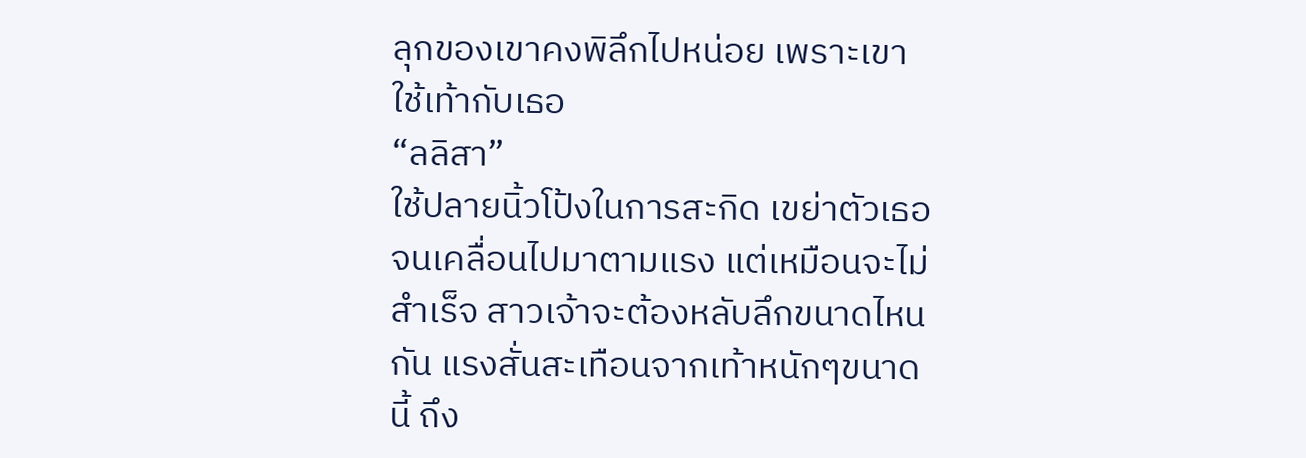ลุกของเขาคงพิลึกไปหน่อย เพราะเขาใช้เท้ากับเธอ
“ลลิสา”
ใช้ปลายนิ้วโป้งในการสะกิด เขย่าตัวเธอจนเคลื่อนไปมาตามแรง แต่เหมือนจะไม่สำเร็จ สาวเจ้าจะต้องหลับลึกขนาดไหนกัน แรงสั่นสะเทือนจากเท้าหนักๆขนาดนี้ ถึง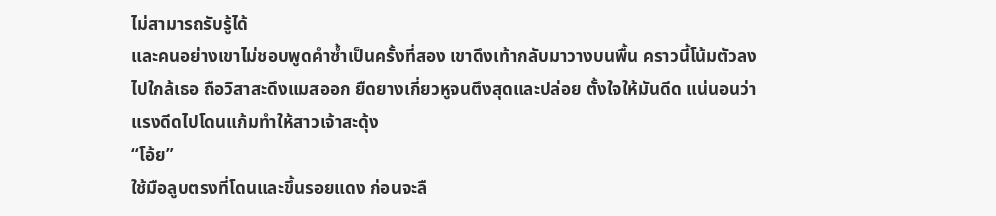ไม่สามารถรับรู้ได้
และคนอย่างเขาไม่ชอบพูดคำซ้ำเป็นครั้งที่สอง เขาดึงเท้ากลับมาวางบนพื้น คราวนี้โน้มตัวลงไปใกล้เธอ ถือวิสาสะดึงแมสออก ยืดยางเกี่ยวหูจนตึงสุดและปล่อย ตั้งใจให้มันดีด แน่นอนว่าแรงดีดไปโดนแก้มทำให้สาวเจ้าสะดุ้ง
“โอ้ย”
ใช้มือลูบตรงที่โดนและขึ้นรอยแดง ก่อนจะลื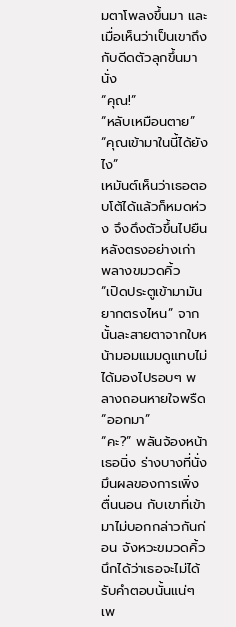มตาโพลงขึ้นมา และเมื่อเห็นว่าเป็นเขาถึงกับดีดตัวลุกขึ้นมานั่ง
“คุณ!”
“หลับเหมือนตาย”
“คุณเข้ามาในนี้ได้ยังไง”
เหมันต์เห็นว่าเธอตอบโต้ได้แล้วก็หมดห่วง จึงดึงตัวขึ้นไปยืนหลังตรงอย่างเก่า พลางขมวดคิ้ว
“เปิดประตูเข้ามามันยากตรงไหน” จากนั้นละสายตาจากใบหน้ามอมแมมดูแทบไม่ได้มองไปรอบๆ พลางถอนหายใจพรืด “ออกมา”
“คะ?” พลันจ้องหน้าเธอนิ่ง ร่างบางที่นั่งมึนผลของการเพิ่งตื่นนอน กับเขาที่เข้ามาไม่บอกกล่าวกันก่อน จังหวะขมวดคิ้วนึกได้ว่าเธอจะไม่ได้รับคำตอบนั้นแน่ๆ เพ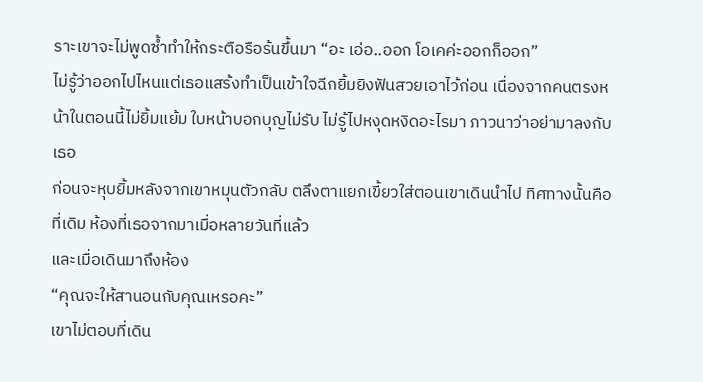ราะเขาจะไม่พูดซ้ำทำให้กระตือรือร้นขึ้นมา “อะ เอ่อ..ออก โอเคค่ะออกก็ออก”
ไม่รู้ว่าออกไปไหนแต่เธอแสร้งทำเป็นเข้าใจฉีกยิ้มยิงฟันสวยเอาไว้ก่อน เนื่องจากคนตรงหน้าในตอนนี้ไม่ยิ้มแย้ม ใบหน้าบอกบุญไม่รับ ไม่รู้ไปหงุดหงิดอะไรมา ภาวนาว่าอย่ามาลงกับเธอ
ก่อนจะหุบยิ้มหลังจากเขาหมุนตัวกลับ ตลึงตาแยกเขี้ยวใส่ตอนเขาเดินนำไป ทิศทางนั้นคือที่เดิม ห้องที่เธอจากมาเมื่อหลายวันที่แล้ว
และเมื่อเดินมาถึงห้อง
“คุณจะให้สานอนกับคุณเหรอคะ”
เขาไม่ตอบที่เดิน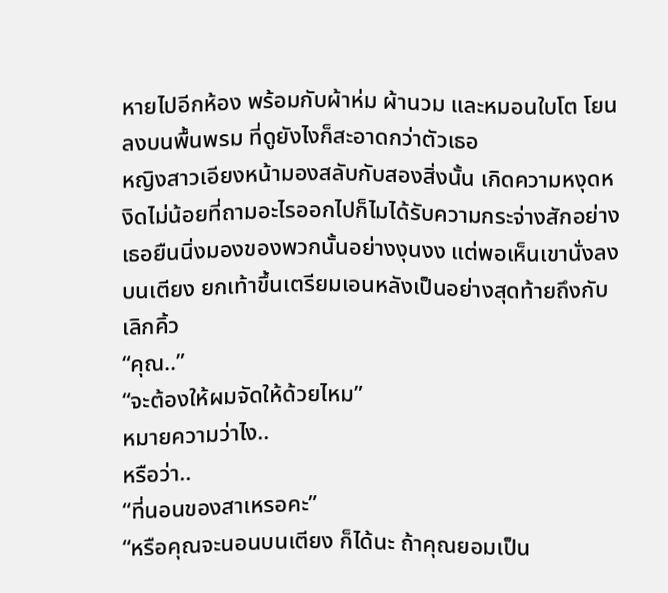หายไปอีกห้อง พร้อมกับผ้าห่ม ผ้านวม และหมอนใบโต โยนลงบนพื้นพรม ที่ดูยังไงก็สะอาดกว่าตัวเธอ
หญิงสาวเอียงหน้ามองสลับกับสองสิ่งนั้น เกิดความหงุดหงิดไม่น้อยที่ถามอะไรออกไปก็ไมได้รับความกระจ่างสักอย่าง
เธอยืนนิ่งมองของพวกนั้นอย่างงุนงง แต่พอเห็นเขานั่งลงบนเตียง ยกเท้าขึ้นเตรียมเอนหลังเป็นอย่างสุดท้ายถึงกับเลิกคิ้ว
“คุณ..”
“จะต้องให้ผมจัดให้ด้วยไหม”
หมายความว่าไง..
หรือว่า..
“ที่นอนของสาเหรอคะ”
“หรือคุณจะนอนบนเตียง ก็ได้นะ ถ้าคุณยอมเป็น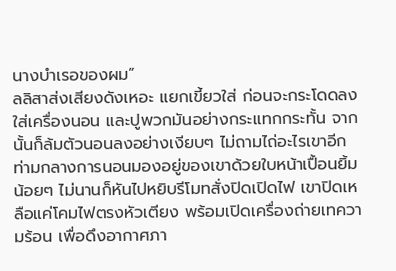นางบำเรอของผม”
ลลิสาส่งเสียงดังเหอะ แยกเขี้ยวใส่ ก่อนจะกระโดดลงใส่เครื่องนอน และปูพวกมันอย่างกระแทกกระทั้น จากนั้นก็ล้มตัวนอนลงอย่างเงียบๆ ไม่ถามไถ่อะไรเขาอีก
ท่ามกลางการนอนมองอยู่ของเขาด้วยใบหน้าเปื้อนยิ้มน้อยๆ ไม่นานก็หันไปหยิบรีโมทสั่งปิดเปิดไฟ เขาปิดเหลือแค่โคมไฟตรงหัวเตียง พร้อมเปิดเครื่องถ่ายเทความร้อน เพื่อดึงอากาศภา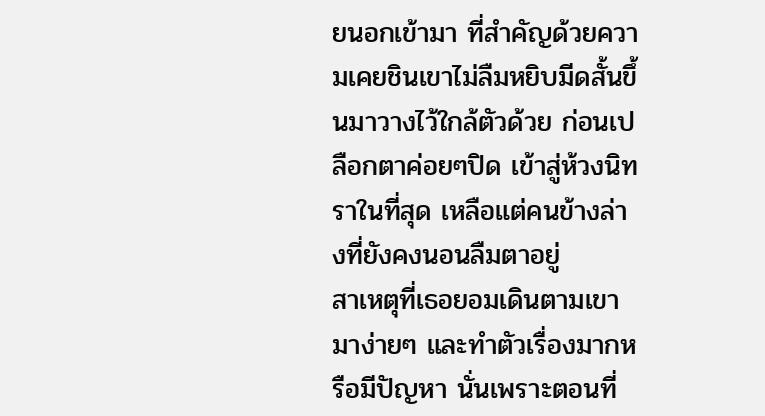ยนอกเข้ามา ที่สำคัญด้วยความเคยชินเขาไม่ลืมหยิบมีดสั้นขึ้นมาวางไว้ใกล้ตัวด้วย ก่อนเปลือกตาค่อยๆปิด เข้าสู่ห้วงนิทราในที่สุด เหลือแต่คนข้างล่างที่ยังคงนอนลืมตาอยู่
สาเหตุที่เธอยอมเดินตามเขามาง่ายๆ และทำตัวเรื่องมากหรือมีปัญหา นั่นเพราะตอนที่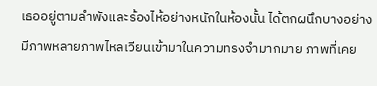เธออยู่ตามลำพังและร้องไห้อย่างหนักในห้องนั้น ได้ตกผนึกบางอย่าง มีภาพหลายภาพไหลเวียนเข้ามาในความทรงจำมากมาย ภาพที่เคย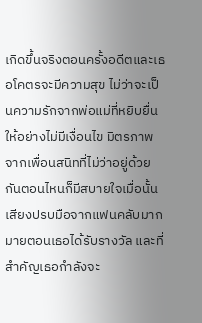เกิดขึ้นจริงตอนครั้งอดีตและเธอโคตรจะมีความสุข ไม่ว่าจะเป็นความรักจากพ่อแม่ที่หยิบยื่นให้อย่างไม่มีเงื่อนไข มิตรภาพจากเพื่อนสนิทที่ไม่ว่าอยู่ด้วยกันตอนไหนก็มีสบายใจเมื่อนั้น เสียงปรบมือจากแฟนคลับมากมายตอนเธอได้รับรางวัล และที่สำคัญเธอกำลังจะ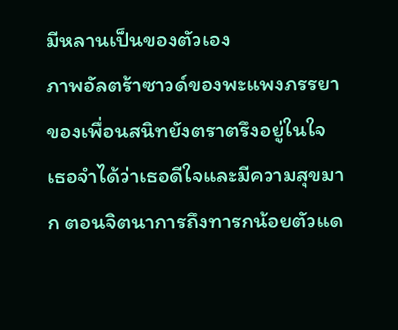มีหลานเป็นของตัวเอง
ภาพอัลตร้าซาวด์ของพะแพงภรรยาของเพื่อนสนิทยังตราตรึงอยู่ในใจ เธอจำได้ว่าเธอดีใจและมีความสุขมาก ตอนจิตนาการถึงทารกน้อยตัวแด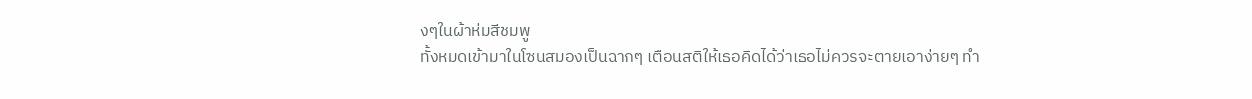งๆในผ้าห่มสีชมพู
ทั้งหมดเข้ามาในโซนสมองเป็นฉากๆ เตือนสติให้เธอคิดได้ว่าเธอไม่ควรจะตายเอาง่ายๆ ทำ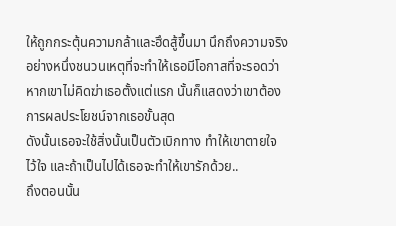ให้ถูกกระตุ้นความกล้าและฮึดสู้ขึ้นมา นึกถึงความจริงอย่างหนึ่งชนวนเหตุที่จะทำให้เธอมีโอกาสที่จะรอดว่า หากเขาไม่คิดฆ่าเธอตั้งแต่แรก นั้นก็แสดงว่าเขาต้องการผลประโยชน์จากเธอขั้นสุด
ดังนั้นเธอจะใช้สิ่งนั้นเป็นตัวเบิกทาง ทำให้เขาตายใจ ไว้ใจ และถ้าเป็นไปได้เธอจะทำให้เขารักด้วย..
ถึงตอนนั้น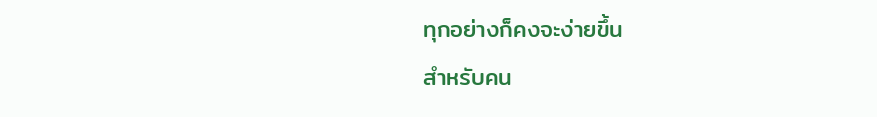ทุกอย่างก็คงจะง่ายขึ้น
สำหรับคน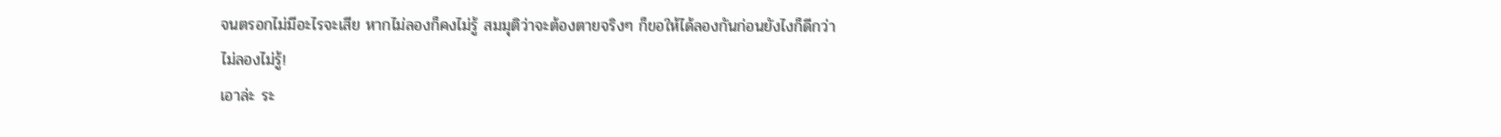จนตรอกไม่มีอะไรจะเสีย หากไม่ลองก็คงไม่รู้ สมมุติว่าจะต้องตายจริงๆ ก็ขอให้ได้ลองกันก่อนยังไงก็ดีกว่า
ไม่ลองไม่รู้!
เอาล่ะ ระ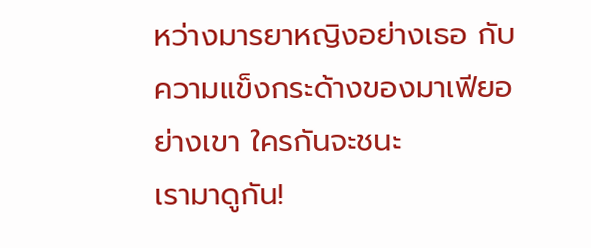หว่างมารยาหญิงอย่างเธอ กับความแข็งกระด้างของมาเฟียอย่างเขา ใครกันจะชนะ
เรามาดูกัน!